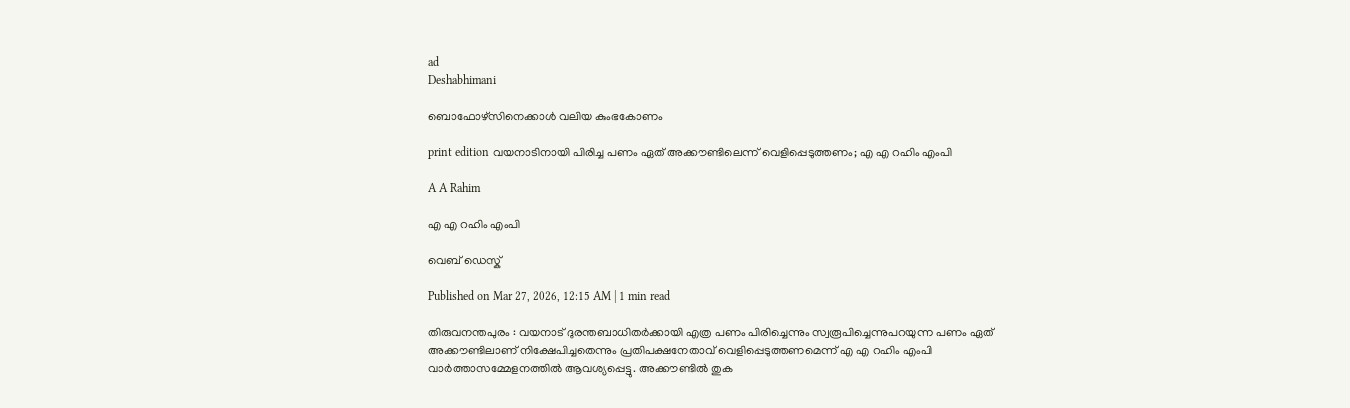ad
Deshabhimani

ബൊഫോഴ്സിനെക്കാൾ വലിയ കുംഭകോണം

print edition വയനാടിനായി പിരിച്ച പണം ഏത്‌ അക്ക‍ൗണ്ടിലെന്ന് വെളിപ്പെടുത്തണം; എ എ റഹിം എംപി

A A Rahim

എ എ റഹിം എംപി

വെബ് ഡെസ്ക്

Published on Mar 27, 2026, 12:15 AM | 1 min read

തിരുവനന്തപുരം : വയനാട്‌ ദുരന്തബാധിതർക്കായി എത്ര പണം പിരിച്ചെന്നും സ്വരൂപിച്ചെന്നുപറയുന്ന പണം ഏത്‌ അക്ക‍ൗണ്ടിലാണ്‌ നിക്ഷേപിച്ചതെന്നും പ്രതിപക്ഷനേതാവ്‌ വെളിപ്പെടുത്തണമെന്ന്‌ എ എ റഹിം എംപി വാർത്താസമ്മേളനത്തിൽ ആവശ്യപ്പെട്ടു. അക്ക‍ൗണ്ടിൽ തുക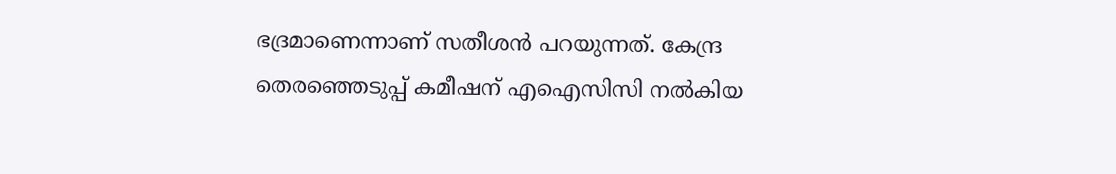ഭദ്രമാണെന്നാണ്‌ സതീശൻ പറയുന്നത്‌. കേന്ദ്ര തെരഞ്ഞെടുപ്പ്‌ കമീഷന്‌ എഐസിസി നൽകിയ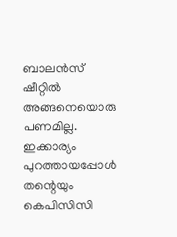ബാലൻസ്‌ ഷീറ്റിൽ അങ്ങനെയൊരു പണമില്ല. ഇക്കാര്യം പുറത്തായപ്പോൾ തന്റെയും കെപിസിസി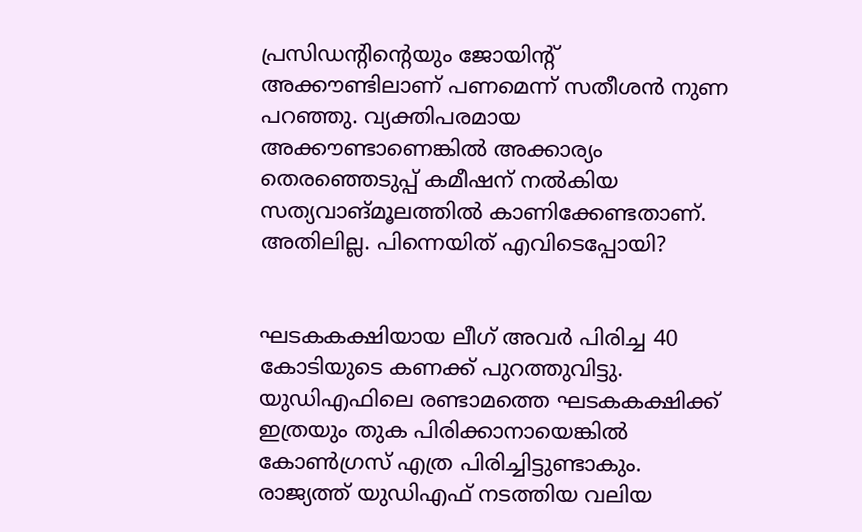പ്രസിഡന്റിന്റെയും ജോയിന്റ്‌ അക്ക‍ൗണ്ടിലാണ്‌ പണമെന്ന്‌ സതീശൻ നുണ പറഞ്ഞു. വ്യക്തിപരമായ അക്ക‍ൗണ്ടാണെങ്കിൽ അക്കാര്യം തെരഞ്ഞെടുപ്പ് കമീഷന്‌ നൽകിയ സത്യവാങ്‌മൂലത്തിൽ കാണിക്കേണ്ടതാണ്‌. അതിലില്ല. പിന്നെയിത്‌ എവിടെപ്പോയി?


ഘടകകക്ഷിയായ ലീഗ്‌ അവർ പിരിച്ച 40 കോടിയുടെ കണക്ക്‌ പുറത്തുവിട്ടു. യുഡിഎഫിലെ രണ്ടാമത്തെ ഘടകകക്ഷിക്ക്‌ ഇത്രയും തുക പിരിക്കാനായെങ്കിൽ കോൺഗ്രസ്‌ എത്ര പിരിച്ചിട്ടുണ്ടാകും. രാജ്യത്ത്‌ യുഡിഎഫ്‌ നടത്തിയ വലിയ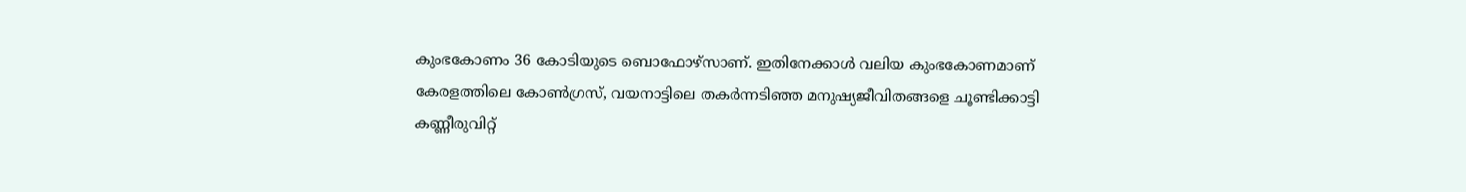കുംഭകോണം 36 കോടിയുടെ ബൊഫോഴ്സാണ്‌. ഇതിനേക്കാൾ വലിയ കുംഭകോണമാണ് കേരളത്തിലെ കോൺഗ്രസ്‌, വയനാട്ടിലെ തകർന്നടിഞ്ഞ മനുഷ്യജീവിതങ്ങളെ ചൂണ്ടിക്കാട്ടി കണ്ണീരുവിറ്റ്‌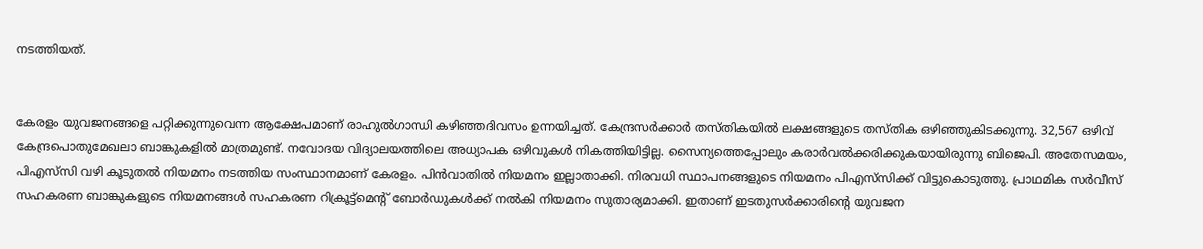നടത്തിയത്‌.


കേരളം യുവജനങ്ങളെ പറ്റിക്കുന്നുവെന്ന ആക്ഷേപമാണ്‌ രാഹുൽഗാന്ധി കഴിഞ്ഞദിവസം ഉന്നയിച്ചത്‌. കേന്ദ്രസർക്കാർ തസ്‌തികയിൽ ലക്ഷങ്ങളുടെ തസ്‌തിക ഒഴിഞ്ഞുകിടക്കുന്നു. 32,567 ഒഴിവ്‌ കേന്ദ്രപൊതുമേഖലാ ബാങ്കുകളിൽ മാത്രമുണ്ട്‌. നവോദയ വിദ്യാലയത്തിലെ അധ്യാപക ഒഴിവുകൾ നികത്തിയിട്ടില്ല. സൈന്യത്തെപ്പോലും കരാർവൽക്കരിക്കുകയായിരുന്നു ബിജെപി. അതേസമയം, പിഎസ്‌സി വഴി കൂടുതൽ നിയമനം നടത്തിയ സംസ്ഥാനമാണ് കേരളം. പിൻവാതിൽ നിയമനം ഇല്ലാതാക്കി. നിരവധി സ്ഥാപനങ്ങളുടെ നിയമനം പിഎസ്‌സിക്ക്‌ വിട്ടുകൊടുത്തു. പ്രാഥമിക സർവീസ്‌ സഹകരണ ബാങ്കുകളുടെ നിയമനങ്ങൾ സഹകരണ റിക്രൂട്ട്‌മെന്റ്‌ ബോർഡുകൾക്ക്‌ നൽകി നിയമനം സുതാര്യമാക്കി. ഇതാണ്‌ ഇടതുസർക്കാരിന്റെ യുവജന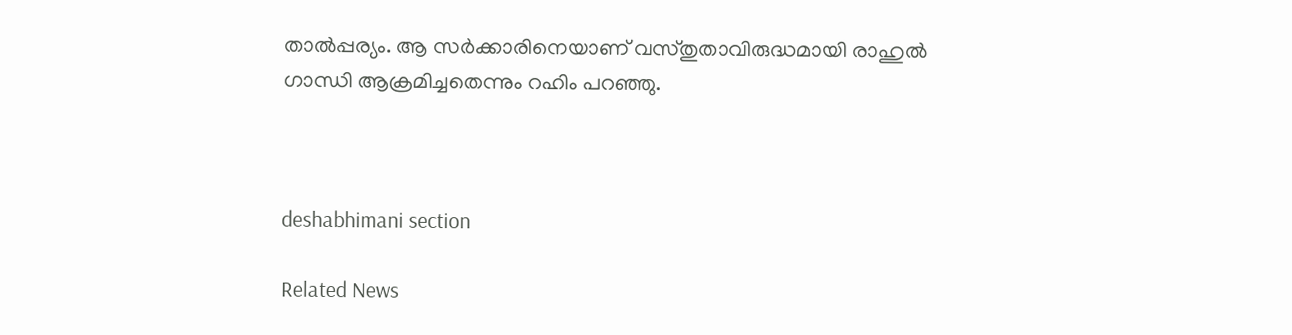താൽപ്പര്യം. ആ സർക്കാരിനെയാണ്‌ വസ്‌തുതാവിരുദ്ധമായി രാഹുൽ ഗാന്ധി ആക്രമിച്ചതെന്നും റഹിം പറഞ്ഞു.



deshabhimani section

Related News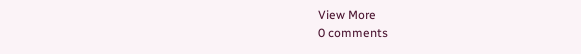View More
0 comments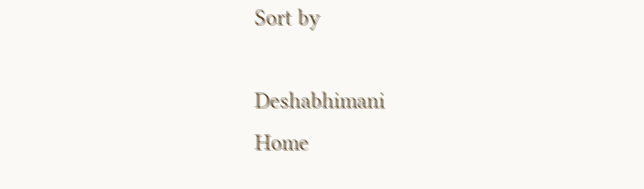Sort by

Deshabhimani
Home